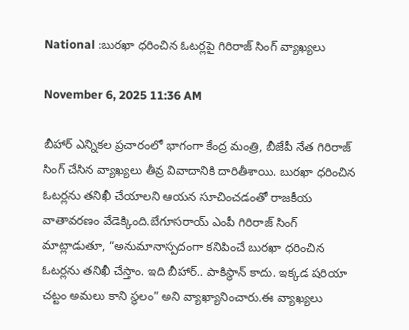National :బురఖా ధరించిన ఓటర్లపై గిరిరాజ్ సింగ్ వ్యాఖ్యలు

November 6, 2025 11:36 AM

బీహార్ ఎన్నికల ప్రచారంలో భాగంగా కేంద్ర మంత్రి, బీజేపీ నేత గిరిరాజ్ సింగ్ చేసిన వ్యాఖ్యలు తీవ్ర వివాదానికి దారితీశాయి. బురఖా ధరించిన ఓటర్లను తనిఖీ చేయాలని ఆయన సూచించడంతో రాజకీయ వాతావరణం వేడెక్కింది.బేగూసరాయ్ ఎంపీ గిరిరాజ్ సింగ్ మాట్లాడుతూ, “అనుమానాస్పదంగా కనిపించే బురఖా ధరించిన ఓటర్లను తనిఖీ చేస్తాం. ఇది బీహార్.. పాకిస్థాన్ కాదు. ఇక్కడ షరియా చట్టం అమలు కాని స్థలం” అని వ్యాఖ్యానించారు.ఈ వ్యాఖ్యలు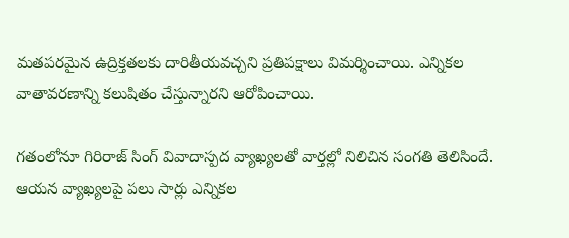మతపరమైన ఉద్రిక్తతలకు దారితీయవచ్చని ప్రతిపక్షాలు విమర్శించాయి. ఎన్నికల వాతావరణాన్ని కలుషితం చేస్తున్నారని ఆరోపించాయి.

గతంలోనూ గిరిరాజ్ సింగ్ వివాదాస్పద వ్యాఖ్యలతో వార్తల్లో నిలిచిన సంగతి తెలిసిందే. ఆయన వ్యాఖ్యలపై పలు సార్లు ఎన్నికల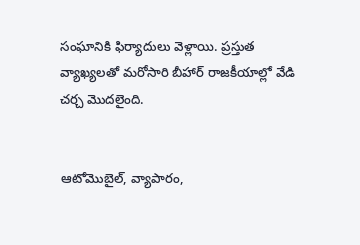సంఘానికి ఫిర్యాదులు వెళ్లాయి. ప్రస్తుత వ్యాఖ్యలతో మరోసారి బీహార్ రాజకీయాల్లో వేడి చర్చ మొదలైంది.


ఆటోమొబైల్, వ్యాపారం,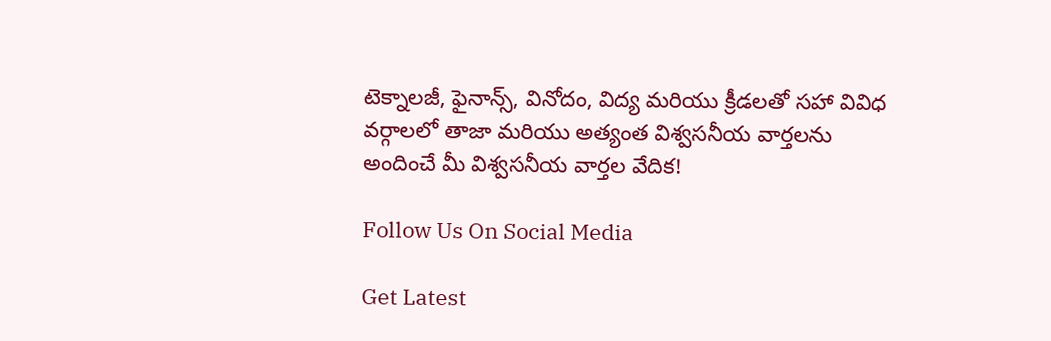టెక్నాలజీ, ఫైనాన్స్, వినోదం, విద్య మరియు క్రీడలతో సహా వివిధ వర్గాలలో తాజా మరియు అత్యంత విశ్వసనీయ వార్తలను అందించే మీ విశ్వసనీయ వార్తల వేదిక!

Follow Us On Social Media

Get Latest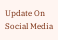Update On Social Media